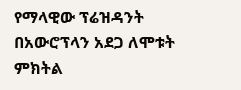የማላዊው ፕሬዝዳንት በአውሮፕላን አደጋ ለሞቱት ምክትል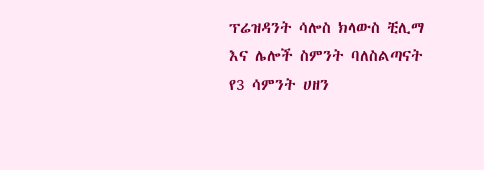ፕሬዝዳንት ሳሎስ ክላውስ ቺሊማ እና ሌሎች ስምንት ባለስልጣናት የ3 ሳምንት ሀዘን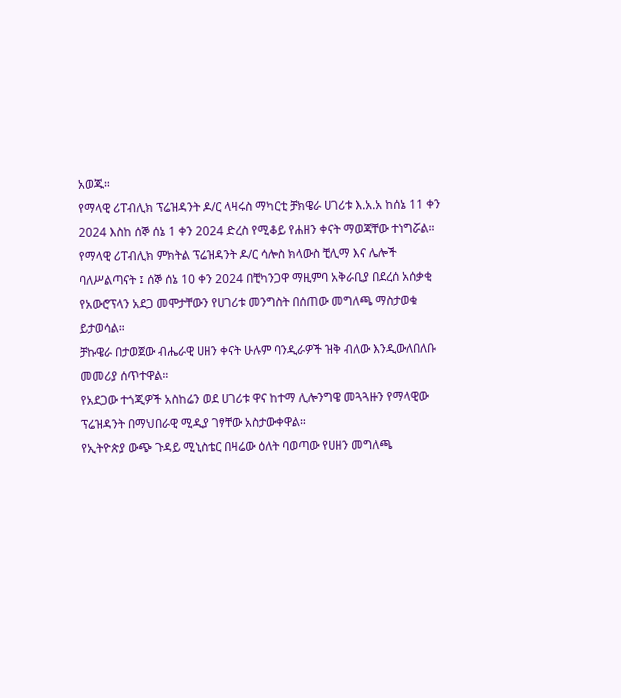አወጁ።
የማላዊ ሪፐብሊክ ፕሬዝዳንት ዶ/ር ላዛሩስ ማካርቲ ቻክዌራ ሀገሪቱ እ.አ.አ ከሰኔ 11 ቀን 2024 እስከ ሰኞ ሰኔ 1 ቀን 2024 ድረስ የሚቆይ የሐዘን ቀናት ማወጃቸው ተነግሯል። የማላዊ ሪፐብሊክ ምክትል ፕሬዝዳንት ዶ/ር ሳሎስ ክላውስ ቺሊማ እና ሌሎች ባለሥልጣናት ፤ ሰኞ ሰኔ 10 ቀን 2024 በቺካንጋዋ ማዚምባ አቅራቢያ በደረሰ አሰቃቂ የአውሮፕላን አደጋ መሞታቸውን የሀገሪቱ መንግስት በሰጠው መግለጫ ማስታወቁ ይታወሳል።
ቻኩዌራ በታወጀው ብሔራዊ ሀዘን ቀናት ሁሉም ባንዲራዎች ዝቅ ብለው እንዲውለበለቡ መመሪያ ሰጥተዋል።
የአደጋው ተጎጂዎች አስከሬን ወደ ሀገሪቱ ዋና ከተማ ሊሎንግዌ መጓጓዙን የማላዊው ፕሬዝዳንት በማህበራዊ ሚዲያ ገፃቸው አስታውቀዋል።
የኢትዮጵያ ውጭ ጉዳይ ሚኒስቴር በዛሬው ዕለት ባወጣው የሀዘን መግለጫ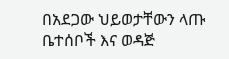በአደጋው ህይወታቸውን ላጡ ቤተሰቦች እና ወዳጅ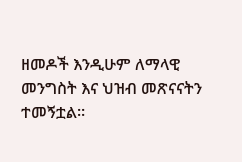ዘመዶች እንዲሁም ለማላዊ መንግስት እና ህዝብ መጽናናትን ተመኝቷል።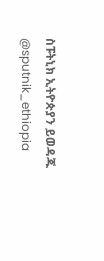ስፑትኒክ ኢትዮጵያን ይወዳጁ @sputnik_ethiopia